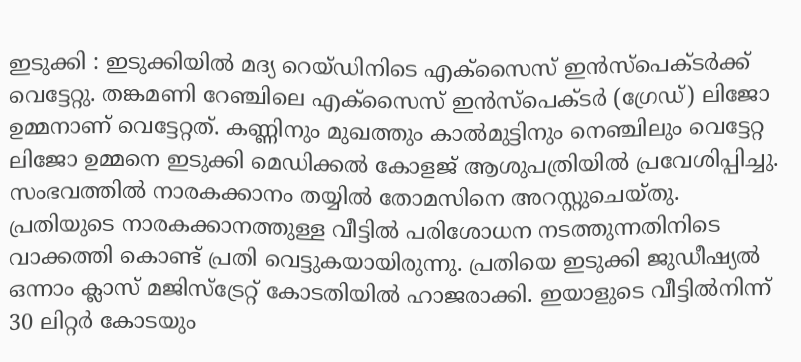ഇടുക്കി : ഇടുക്കിയിൽ മദ്യ റെയ്ഡിനിടെ എക്സൈസ് ഇൻസ്പെക്ടർക്ക് വെട്ടേറ്റു. തങ്കമണി റേഞ്ചിലെ എക്സൈസ് ഇൻസ്പെക്ടർ (ഗ്രേഡ്) ലിജോ ഉമ്മനാണ് വെട്ടേറ്റത്. കണ്ണിനും മുഖത്തും കാൽമുട്ടിനും നെഞ്ചിലും വെട്ടേറ്റ ലിജോ ഉമ്മനെ ഇടുക്കി മെഡിക്കൽ കോളജ് ആശുപത്രിയിൽ പ്രവേശിപ്പിച്ചു.
സംഭവത്തിൽ നാരകക്കാനം തയ്യിൽ തോമസിനെ അറസ്റ്റുചെയ്തു. പ്രതിയുടെ നാരകക്കാനത്തുള്ള വീട്ടിൽ പരിശോധന നടത്തുന്നതിനിടെ വാക്കത്തി കൊണ്ട് പ്രതി വെട്ടുകയായിരുന്നു. പ്രതിയെ ഇടുക്കി ജുഡീഷ്യൽ ഒന്നാം ക്ലാസ് മജിസ്ട്രേറ്റ് കോടതിയിൽ ഹാജരാക്കി. ഇയാളുടെ വീട്ടിൽനിന്ന് 30 ലിറ്റർ കോടയും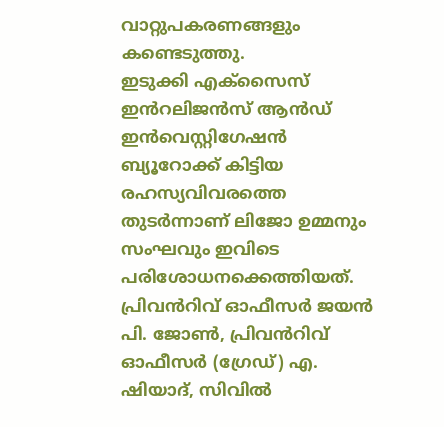വാറ്റുപകരണങ്ങളും കണ്ടെടുത്തു.
ഇടുക്കി എക്സൈസ് ഇൻറലിജൻസ് ആൻഡ് ഇൻവെസ്റ്റിഗേഷൻ ബ്യൂറോക്ക് കിട്ടിയ രഹസ്യവിവരത്തെ തുടർന്നാണ് ലിജോ ഉമ്മനും സംഘവും ഇവിടെ പരിശോധനക്കെത്തിയത്. പ്രിവൻറിവ് ഓഫീസർ ജയൻ പി. ജോൺ, പ്രിവൻറിവ് ഓഫീസർ (ഗ്രേഡ്) എ. ഷിയാദ്, സിവിൽ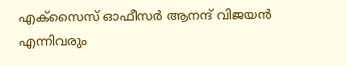എക്സൈസ് ഓഫീസർ ആനന്ദ് വിജയൻ എന്നിവരും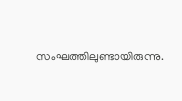സംഘത്തിലുണ്ടായിരുന്നു.